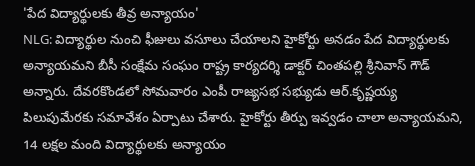'పేద విద్యార్థులకు తీవ్ర అన్యాయం'
NLG: విద్యార్థుల నుంచి ఫీజులు వసూలు చేయాలని హైకోర్టు అనడం పేద విద్యార్థులకు అన్యాయమని బీసీ సంక్షేమ సంఘం రాష్ట్ర కార్యదర్శి డాక్టర్ చింతపల్లి శ్రీనివాస్ గౌడ్ అన్నారు. దేవరకొండలో సోమవారం ఎంపీ రాజ్యసభ సభ్యుడు ఆర్.కృష్ణయ్య పిలుపుమేరకు సమావేశం ఏర్పాటు చేశారు. హైకోర్టు తీర్పు ఇవ్వడం చాలా అన్యాయమని, 14 లక్షల మంది విద్యార్థులకు అన్యాయం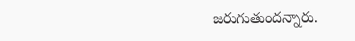జరుగుతుందన్నారు.